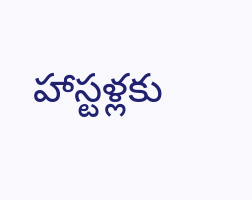హాస్టళ్లకు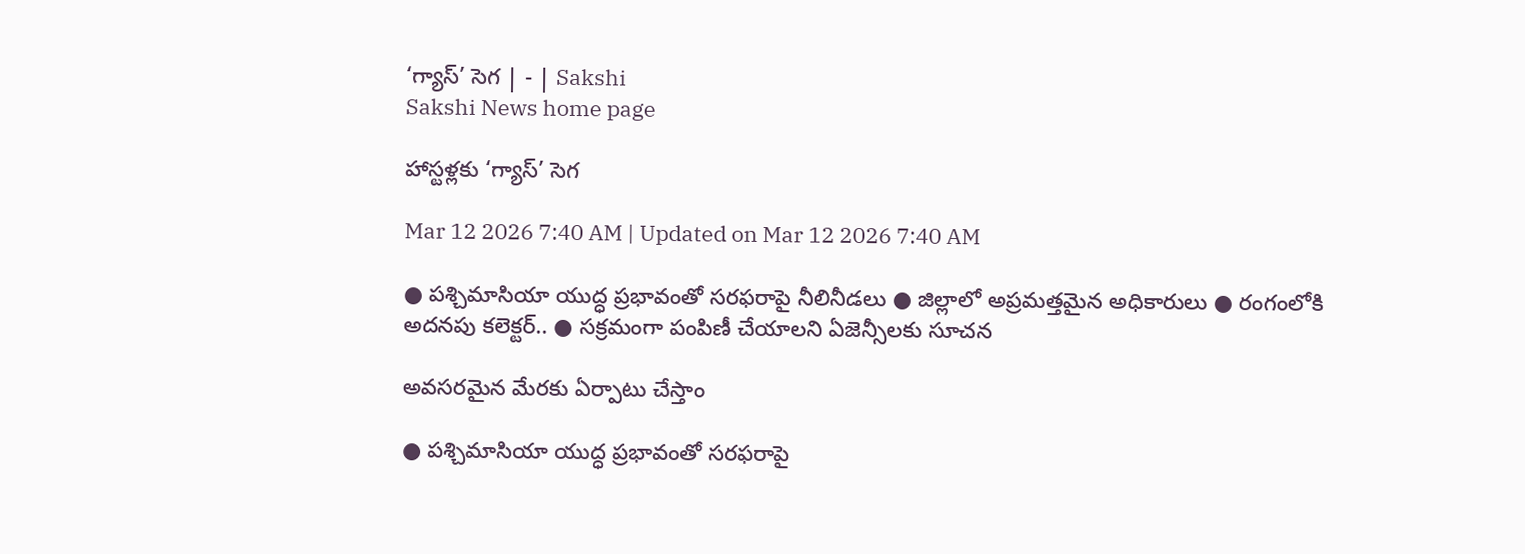‘గ్యాస్‌’ సెగ | - | Sakshi
Sakshi News home page

హాస్టళ్లకు ‘గ్యాస్‌’ సెగ

Mar 12 2026 7:40 AM | Updated on Mar 12 2026 7:40 AM

● పశ్చిమాసియా యుద్ధ ప్రభావంతో సరఫరాపై నీలినీడలు ● జిల్లాలో అప్రమత్తమైన అధికారులు ● రంగంలోకి అదనపు కలెక్టర్‌.. ● సక్రమంగా పంపిణీ చేయాలని ఏజెన్సీలకు సూచన

అవసరమైన మేరకు ఏర్పాటు చేస్తాం

● పశ్చిమాసియా యుద్ధ ప్రభావంతో సరఫరాపై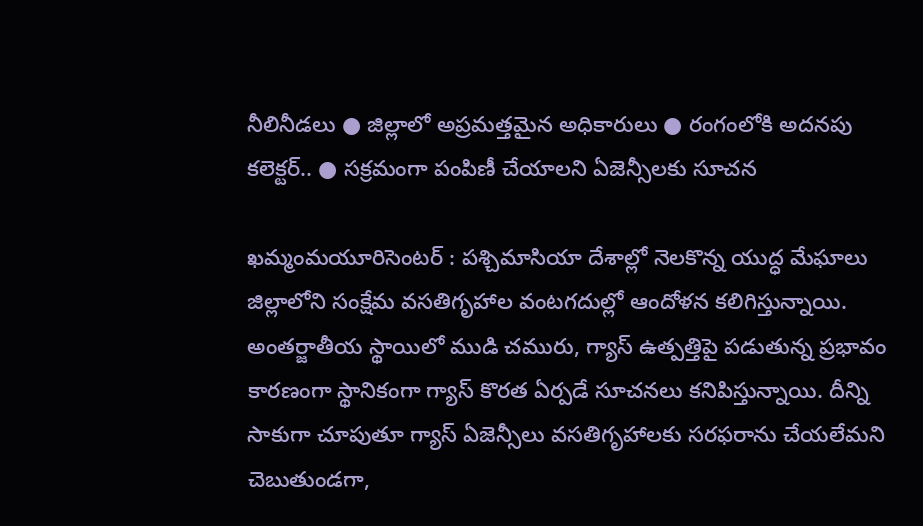నీలినీడలు ● జిల్లాలో అప్రమత్తమైన అధికారులు ● రంగంలోకి అదనపు కలెక్టర్‌.. ● సక్రమంగా పంపిణీ చేయాలని ఏజెన్సీలకు సూచన

ఖమ్మంమయూరిసెంటర్‌ : పశ్చిమాసియా దేశాల్లో నెలకొన్న యుద్ధ మేఘాలు జిల్లాలోని సంక్షేమ వసతిగృహాల వంటగదుల్లో ఆందోళన కలిగిస్తున్నాయి. అంతర్జాతీయ స్థాయిలో ముడి చమురు, గ్యాస్‌ ఉత్పత్తిపై పడుతున్న ప్రభావం కారణంగా స్థానికంగా గ్యాస్‌ కొరత ఏర్పడే సూచనలు కనిపిస్తున్నాయి. దీన్ని సాకుగా చూపుతూ గ్యాస్‌ ఏజెన్సీలు వసతిగృహాలకు సరఫరాను చేయలేమని చెబుతుండగా,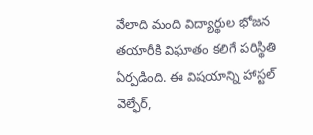వేలాది మంది విద్యార్థుల భోజన తయారీకి విఘాతం కలిగే పరిస్థితి ఏర్పడింది. ఈ విషయాన్ని హాస్టల్‌ వెల్ఫేర్‌,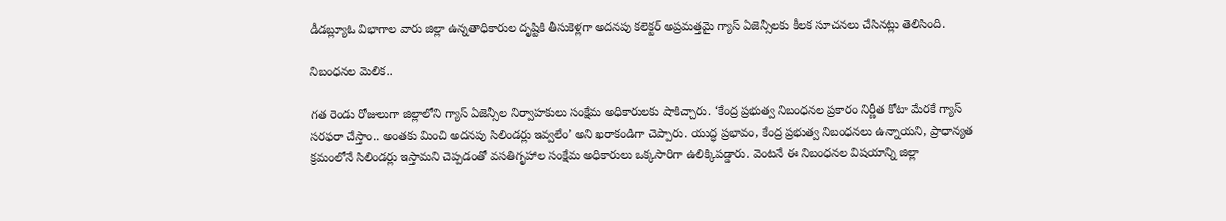డీడబ్ల్యూఓ విభాగాల వారు జిల్లా ఉన్నతాధికారుల దృష్టికి తీసుకెళ్లగా అదనపు కలెక్టర్‌ అప్రమత్తమై గ్యాస్‌ ఏజెన్సీలకు కీలక సూచనలు చేసినట్లు తెలిసింది.

నిబంధనల మెలిక..

గత రెండు రోజులుగా జిల్లాలోని గ్యాస్‌ ఏజెన్సీల నిర్వాహకులు సంక్షేమ అధికారులకు షాకిచ్చారు. ‘కేంద్ర ప్రభుత్వ నిబంధనల ప్రకారం నిర్ణీత కోటా మేరకే గ్యాస్‌ సరఫరా చేస్తాం.. అంతకు మించి అదనపు సిలిండర్లు ఇవ్వలేం’ అని ఖరాకండిగా చెప్పారు. యుద్ధ ప్రభావం, కేంద్ర ప్రభుత్వ నిబంధనలు ఉన్నాయని, ప్రాధాన్యత క్రమంలోనే సిలిండర్లు ఇస్తామని చెప్పడంతో వసతిగృహాల సంక్షేమ అధికారులు ఒక్కసారిగా ఉలిక్కిపడ్డారు. వెంటనే ఈ నిబంధనల విషయాన్ని జిల్లా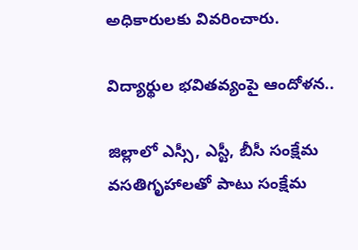అధికారులకు వివరించారు.

విద్యార్థుల భవితవ్యంపై ఆందోళన..

జిల్లాలో ఎస్సీ, ఎస్టీ, బీసీ సంక్షేమ వసతిగృహాలతో పాటు సంక్షేమ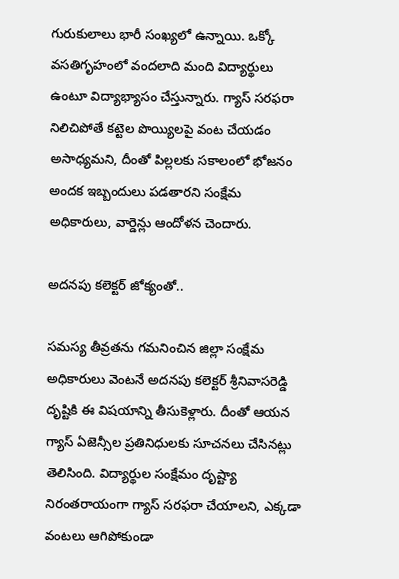గురుకులాలు భారీ సంఖ్యలో ఉన్నాయి. ఒక్కో వసతిగృహంలో వందలాది మంది విద్యార్థులు ఉంటూ విద్యాభ్యాసం చేస్తున్నారు. గ్యాస్‌ సరఫరా నిలిచిపోతే కట్టెల పొయ్యిలపై వంట చేయడం అసాధ్యమని, దీంతో పిల్లలకు సకాలంలో భోజనం అందక ఇబ్బందులు పడతారని సంక్షేమ అధికారులు, వార్డెన్లు ఆందోళన చెందారు.

అదనపు కలెక్టర్‌ జోక్యంతో..

సమస్య తీవ్రతను గమనించిన జిల్లా సంక్షేమ అధికారులు వెంటనే అదనపు కలెక్టర్‌ శ్రీనివాసరెడ్డి దృష్టికి ఈ విషయాన్ని తీసుకెళ్లారు. దీంతో ఆయన గ్యాస్‌ ఏజెన్సీల ప్రతినిధులకు సూచనలు చేసినట్లు తెలిసింది. విద్యార్థుల సంక్షేమం దృష్ట్యా నిరంతరాయంగా గ్యాస్‌ సరఫరా చేయాలని, ఎక్కడా వంటలు ఆగిపోకుండా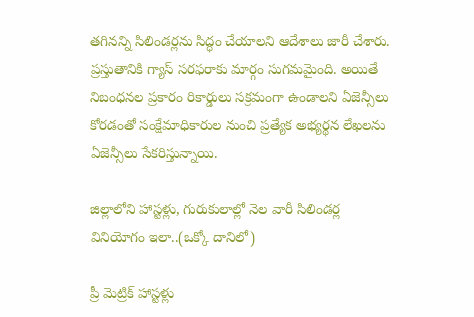తగినన్ని సిలిండర్లను సిద్ధం చేయాలని ఆదేశాలు జారీ చేశారు. ప్రస్తుతానికి గ్యాస్‌ సరఫరాకు మార్గం సుగమమైంది. అయితే నిబంధనల ప్రకారం రికార్డులు సక్రమంగా ఉండాలని ఏజెన్సీలు కోరడంతో సంక్షేమాధికారుల నుంచి ప్రత్యేక అభ్యర్థన లేఖలను ఏజెన్సీలు సేకరిస్తున్నాయి.

జిల్లాలోని హాస్టళ్లు, గురుకులాల్లో నెల వారీ సిలిండర్ల వినియోగం ఇలా..(ఒక్కో దానిలో)

ప్రీ మెట్రిక్‌ హాస్టళ్లు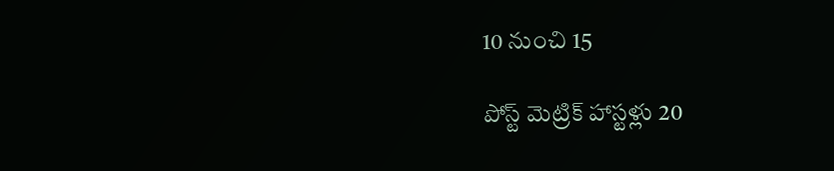10 నుంచి 15

పోస్ట్‌ మెట్రిక్‌ హాస్టళ్లు 20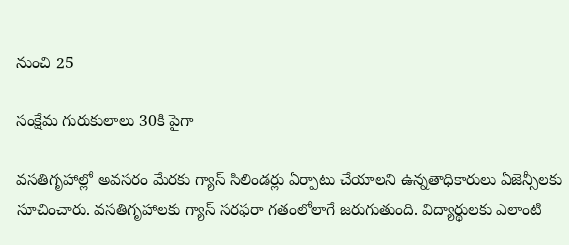నుంచి 25

సంక్షేమ గురుకులాలు 30కి పైగా

వసతిగృహాల్లో అవసరం మేరకు గ్యాస్‌ సిలిండర్లు ఏర్పాటు చేయాలని ఉన్నతాధికారులు ఏజెన్సీలకు సూచించారు. వసతిగృహాలకు గ్యాస్‌ సరఫరా గతంలోలాగే జరుగుతుంది. విద్యార్థులకు ఎలాంటి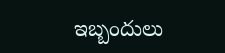ఇబ్బందులు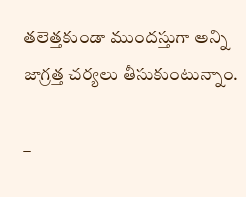తలెత్తకుండా ముందస్తుగా అన్ని జాగ్రత్త చర్యలు తీసుకుంటున్నాం.

–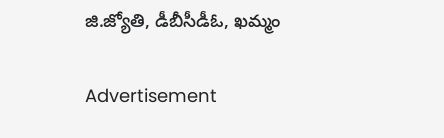జి.జ్యోతి, డీబీసీడీఓ, ఖమ్మం

Advertisement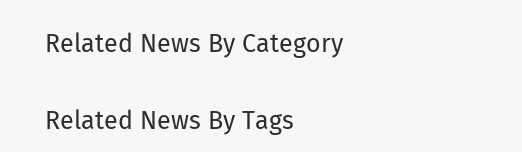Related News By Category

Related News By Tags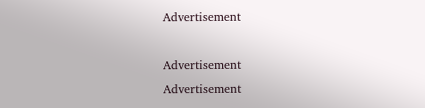Advertisement

Advertisement
Advertisement